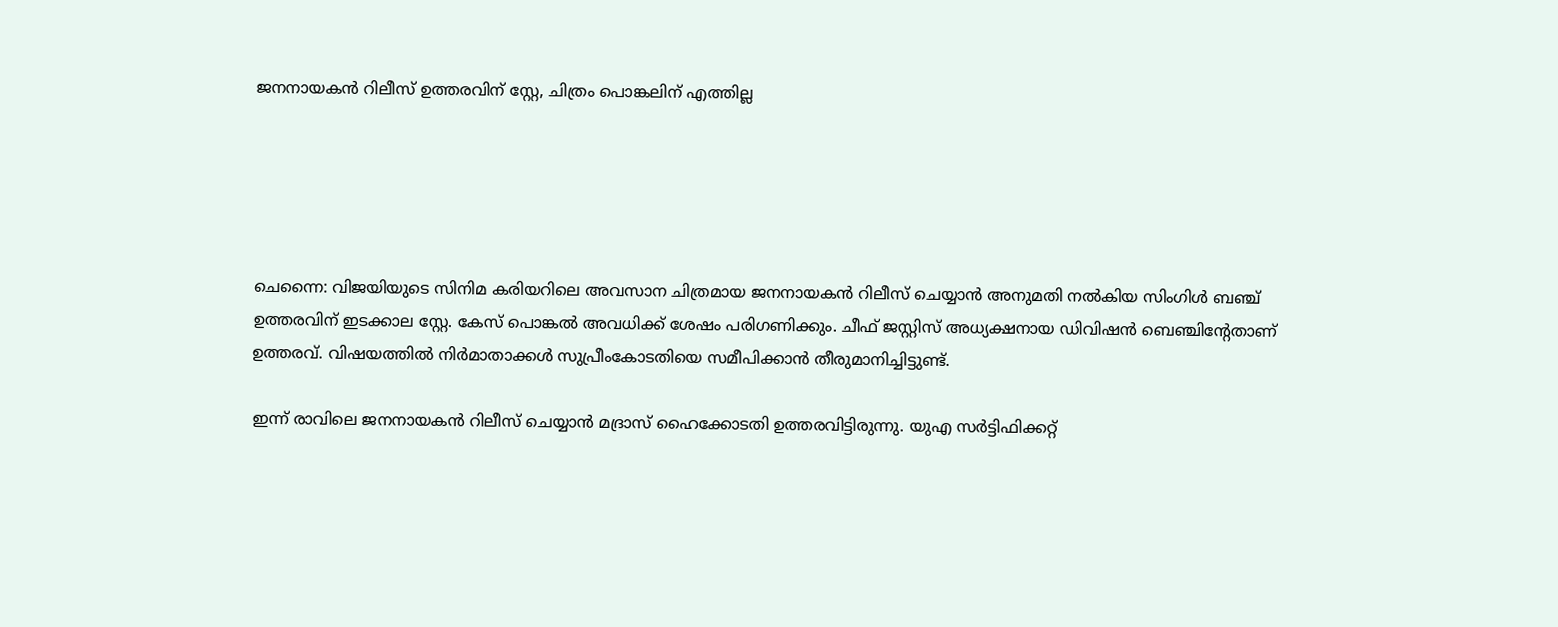ജനനായകൻ റിലീസ് ഉത്തരവിന് സ്റ്റേ, ചിത്രം പൊങ്കലിന് എത്തില്ല





ചെന്നൈ: വിജയിയുടെ സിനിമ കരിയറിലെ അവസാന ചിത്രമായ ജനനായകൻ റിലീസ് ചെയ്യാൻ അനുമതി നൽകിയ സിംഗിൾ ബഞ്ച് ഉത്തരവിന് ഇടക്കാല സ്റ്റേ. കേസ് പൊങ്കൽ അവധിക്ക് ശേഷം പരിഗണിക്കും. ചീഫ് ജസ്റ്റിസ് അധ്യക്ഷനായ ഡിവിഷന്‍ ബെഞ്ചിന്റേതാണ് ഉത്തരവ്. വിഷയത്തിൽ നിർമാതാക്കൾ സുപ്രീംകോടതിയെ സമീപിക്കാൻ തീരുമാനിച്ചിട്ടുണ്ട്.

ഇന്ന് രാവിലെ ജനനായകൻ റിലീസ് ചെയ്യാൻ മദ്രാസ് ഹൈക്കോടതി ഉത്തരവിട്ടിരുന്നു. യുഎ സര്‍ട്ടിഫിക്കറ്റ്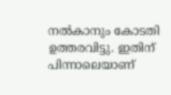നല്‍കാനും കോടതി ഉത്തരവിട്ടു. ഇതിന് പിന്നാലെയാണ്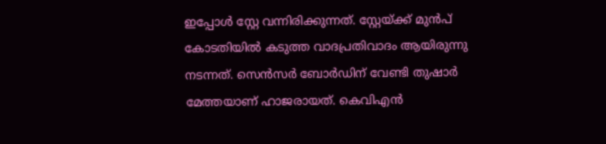ഇപ്പോള്‍ സ്റ്റേ വന്നിരിക്കുന്നത്. സ്റ്റേയ്ക്ക് മുന്‍പ് കോടതിയില്‍ കടുത്ത വാദപ്രതിവാദം ആയിരുന്നു നടന്നത്. സെന്‍സര്‍ ബോര്‍ഡിന് വേണ്ടി തുഷാര്‍ മേത്തയാണ് ഹാജരായത്. കെവിഎന്‍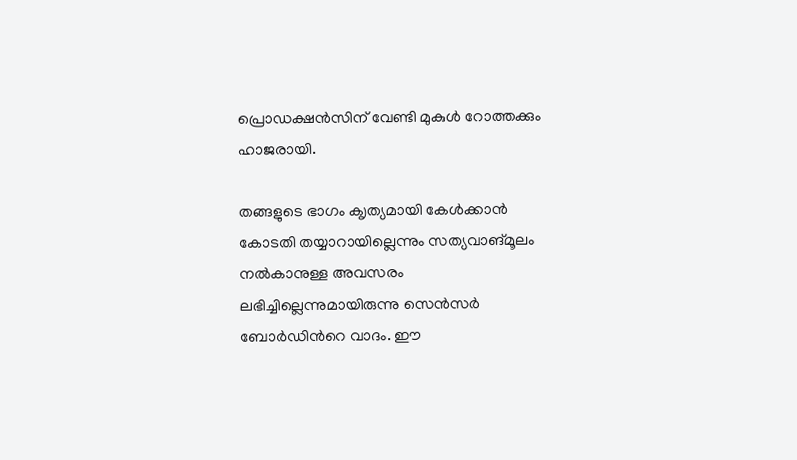പ്രൊഡക്ഷന്‍സിന് വേണ്ടി മുകുള്‍ റോത്തക്കും ഹാജരായി.

തങ്ങളുടെ ഭാഗം ക‍ൃത്യമായി കേള്‍ക്കാന്‍ കോടതി തയ്യാറായില്ലെന്നും സത്യവാങ്മൂലം നല്‍കാനുള്ള അവസരം ലഭിച്ചില്ലെന്നുമായിരുന്നു സെന്‍സര്‍ ബോര്‍ഡിന്‍റെ വാദം. ഈ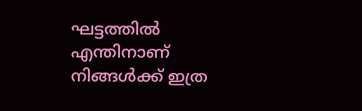ഘട്ടത്തില്‍ എന്തിനാണ് നിങ്ങള്‍ക്ക് ഇത്ര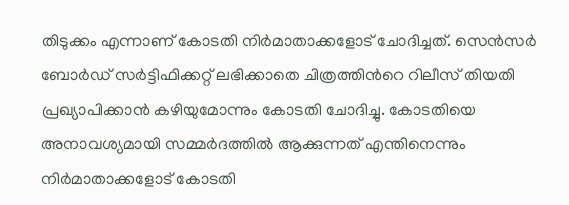തിടുക്കം എന്നാണ് കോടതി നിര്‍മാതാക്കളോട് ചോദിച്ചത്. സെന്‍സര്‍ ബോര്‍ഡ് സര്‍ട്ടിഫിക്കറ്റ് ലഭിക്കാതെ ചിത്രത്തിന്‍റെ റിലീസ് തിയതി പ്രഖ്യാപിക്കാന്‍ കഴിയുമോന്നും കോടതി ചോദിച്ചു. കോടതിയെ അനാവശ്യമായി സമ്മർദത്തിൽ ആക്കുന്നത് എന്തിനെന്നും നിര്‍മാതാക്കളോട് കോടതി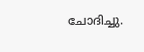ചോദിച്ചു.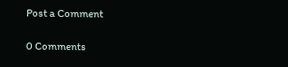Post a Comment

0 Comments